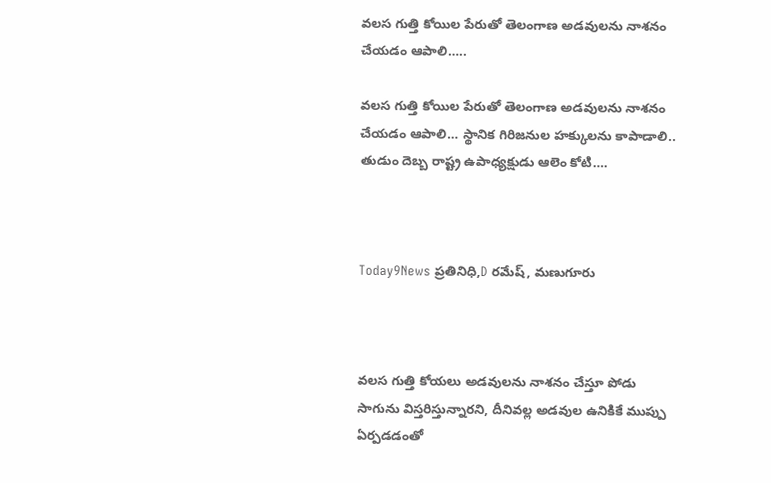వలస గుత్తి కోయిల పేరుతో తెలంగాణ అడవులను నాశనం చేయడం ఆపాలి…..

వలస గుత్తి కోయిల పేరుతో తెలంగాణ అడవులను నాశనం చేయడం ఆపాలి… స్థానిక గిరిజనుల హక్కులను కాపాడాలి.. తుడుం దెబ్బ రాష్ట్ర ఉపాధ్యక్షుడు ఆలెం కోటి….



Today9News ప్రతినిధి,D రమేష్, మణుగూరు



వలస గుత్తి కోయలు అడవులను నాశనం చేస్తూ పోడు సాగును విస్తరిస్తున్నారని, దీనివల్ల అడవుల ఉనికికే ముప్పు ఏర్పడడంతో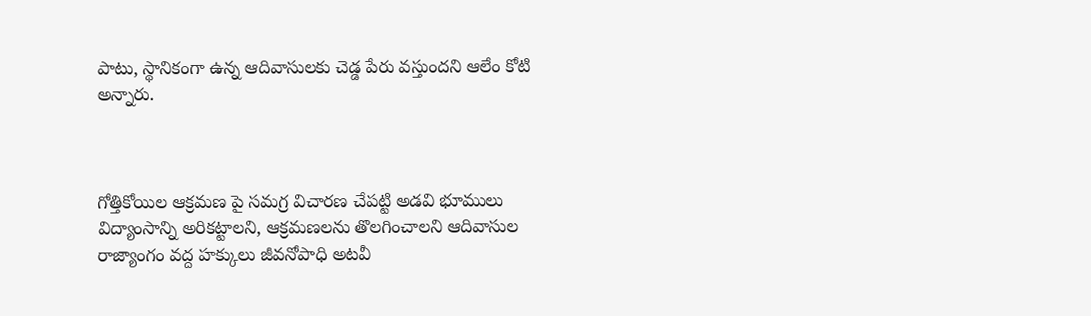పాటు, స్థానికంగా ఉన్న ఆదివాసులకు చెడ్డ పేరు వస్తుందని ఆలేం కోటి అన్నారు.



గోత్తికోయిల ఆక్రమణ పై సమగ్ర విచారణ చేపట్టి అడవి భూములు విద్యాంసాన్ని అరికట్టాలని, ఆక్రమణలను తొలగించాలని ఆదివాసుల రాజ్యాంగం వద్ద హక్కులు జీవనోపాధి అటవీ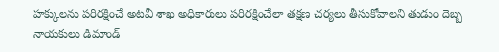హక్కులను పరిరక్షించే అటవీ శాఖ అధికారులు పరిరక్షించేలా తక్షణ చర్యలు తీసుకోవాలని తుడుం దెబ్బ నాయకులు డిమాండ్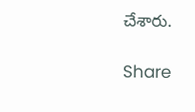చేశారు.

Share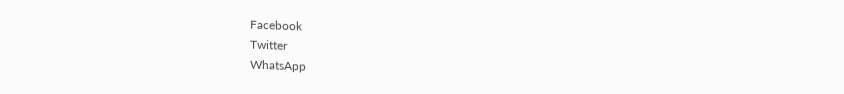Facebook
Twitter
WhatsApp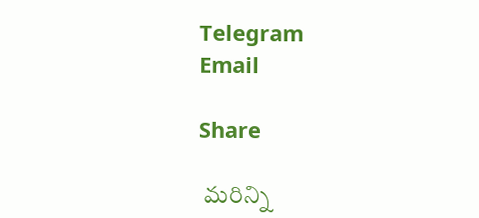Telegram
Email

Share

 మరిన్ని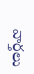వార్తలు